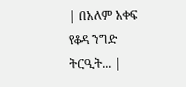| በአለም አቀፍ የቆዳ ንግድ ትርዒት... |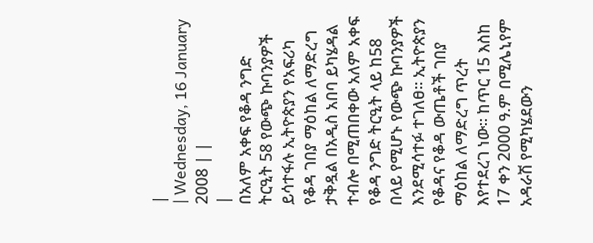|
| Wednesday, 16 January 2008 | |
|
በአለም አቀፍ የቆዳ ንግድ ትርዒት 58 የውጭ ኩባንያዎች ይሳተፋሉ ኢትዮጵያን የአፍሪካ የቆዳ ገበያ ማዕከል ለማድረግ ታቅዷል በአዲስ አበባ ይካሄዳል ተብሎ በሚጠበቀው አለም አቀፍ የቆዳ ንግድ ትርዒት ላይ ከ58 በላይ የሚሆኑ የውጭ ኩባንያዎች እንደሚሳተፉ ተገለፀ፡፡ ኢትዮጵያን የቆዳና የቆዳ ውጤቶች ገበያ ማዕከል ለማድረግ ጥረት እየተደረገ ነው፡፡ ከጥር 15 እስከ 17 ቀን 2000 ዓ.ም በሚሌኒየም አዳራሽ የሚካሄደውን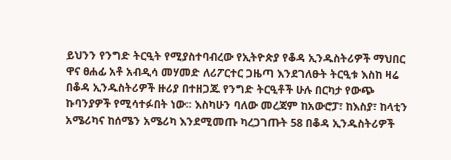ይህንን የንግድ ትርዒት የሚያስተባብረው የኢትዮጵያ የቆዳ ኢንዱስትሪዎች ማህበር ዋና ፀሐፊ አቶ አብዲሳ መሃመድ ለሪፖርተር ጋዜጣ እንደገለፁት ትርዒቱ እስከ ዛሬ በቆዳ ኢንዱስትሪዎች ዙሪያ በተዘጋጁ የንግድ ትርዒቶች ሁሉ በርካታ የውጭ ኩባንያዎች የሚሳተፉበት ነው፡፡ እስካሁን ባለው መረጃም ከአውሮፓ፣ ከእስያ፣ ከላቲን አሜሪካና ከሰሜን አሜሪካ እንደሚመጡ ካረጋገጡት 58 በቆዳ ኢንዱስትሪዎች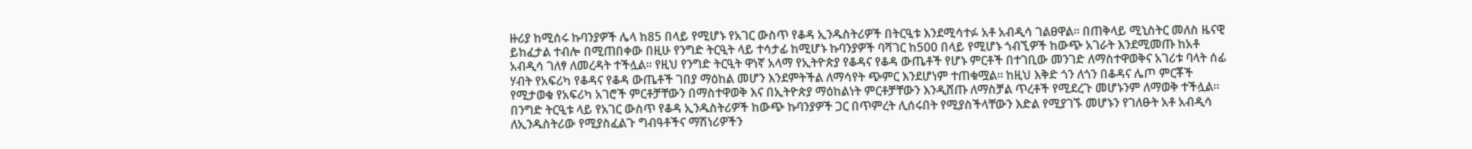ዙሪያ ከሚሰሩ ኩባንያዎች ሌላ ከ85 በላይ የሚሆኑ የአገር ውስጥ የቆዳ ኢንዱስትሪዎች በትርዒቱ እንደሚሳተፉ አቶ አብዲሳ ገልፀዋል፡፡ በጠቅላይ ሚኒስትር መለስ ዜናዊ ይከፈታል ተብሎ በሚጠበቀው በዚሁ የንግድ ትርዒት ላይ ተሳታፊ ከሚሆኑ ኩባንያዎች ባሻገር ከ500 በላይ የሚሆኑ ጎብኚዎች ከውጭ አገራት እንደሚመጡ ከአቶ አብዲሳ ገለፃ ለመረዳት ተችሏል፡፡ የዚህ የንግድ ትርዒት ዋነኛ አላማ የኢትዮጵያ የቆዳና የቆዳ ውጤቶች የሆኑ ምርቶች በተገቢው መንገድ ለማስተዋወቅና አገሪቱ ባላት ሰፊ ሃብት የአፍሪካ የቆዳና የቆዳ ውጤቶች ገበያ ማዕከል መሆን እንደምትችል ለማሳየት ጭምር እንደሆነም ተጠቁሟል፡፡ ከዚህ እቅድ ጎን ለጎን በቆዳና ሌጦ ምርቾች የሚታወቁ የአፍሪካ አገሮች ምርቶቻቸውን በማስተዋወቅ እና በኢትዮጵያ ማዕከልነት ምርቶቻቸውን እንዲሸጡ ለማስቻል ጥረቶች የሚደረጉ መሆኑንም ለማወቅ ተችሏል፡፡ በንግድ ትርዒቱ ላይ የአገር ውስጥ የቆዳ ኢንዱስትሪዎች ከውጭ ኩባንያዎች ጋር በጥምረት ሊሰሩበት የሚያስችላቸውን እድል የሚያገኙ መሆኑን የገለፁት አቶ አብዲሳ ለኢንዱስትሪው የሚያስፈልጉ ግብዓቶችና ማሽነሪዎችን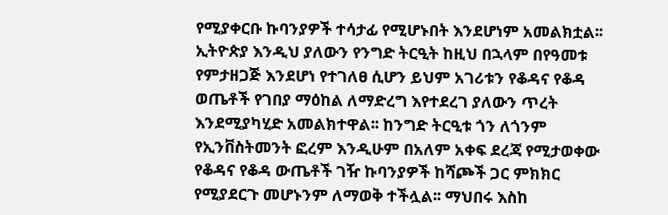የሚያቀርቡ ኩባንያዎች ተሳታፊ የሚሆኑበት እንደሆነም አመልክቷል፡፡ ኢትዮጵያ እንዲህ ያለውን የንግድ ትርዒት ከዚህ በኋላም በየዓመቱ የምታዘጋጅ እንደሆነ የተገለፀ ሲሆን ይህም አገሪቱን የቆዳና የቆዳ ወጤቶች የገበያ ማዕከል ለማድረግ እየተደረገ ያለውን ጥረት እንደሚያካሂድ አመልክተዋል፡፡ ከንግድ ትርዒቱ ጎን ለጎንም የኢንቨስትመንት ፎረም እንዲሁም በአለም አቀፍ ደረጃ የሚታወቀው የቆዳና የቆዳ ውጤቶች ገዥ ኩባንያዎች ከሻጮች ጋር ምክክር የሚያደርጉ መሆኑንም ለማወቅ ተችሏል፡፡ ማህበሩ እስከ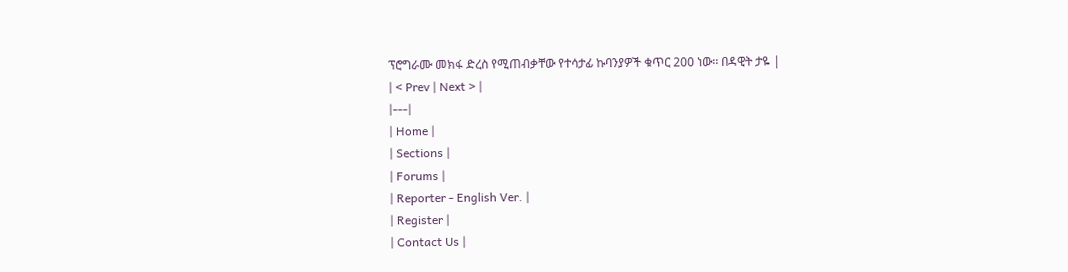ፕሮግራሙ መክፋ ድረስ የሚጠብቃቸው የተሳታፊ ኩባንያዎች ቁጥር 200 ነው፡፡ በዳዊት ታዬ |
| < Prev | Next > |
|---|
| Home |
| Sections |
| Forums |
| Reporter - English Ver. |
| Register |
| Contact Us |